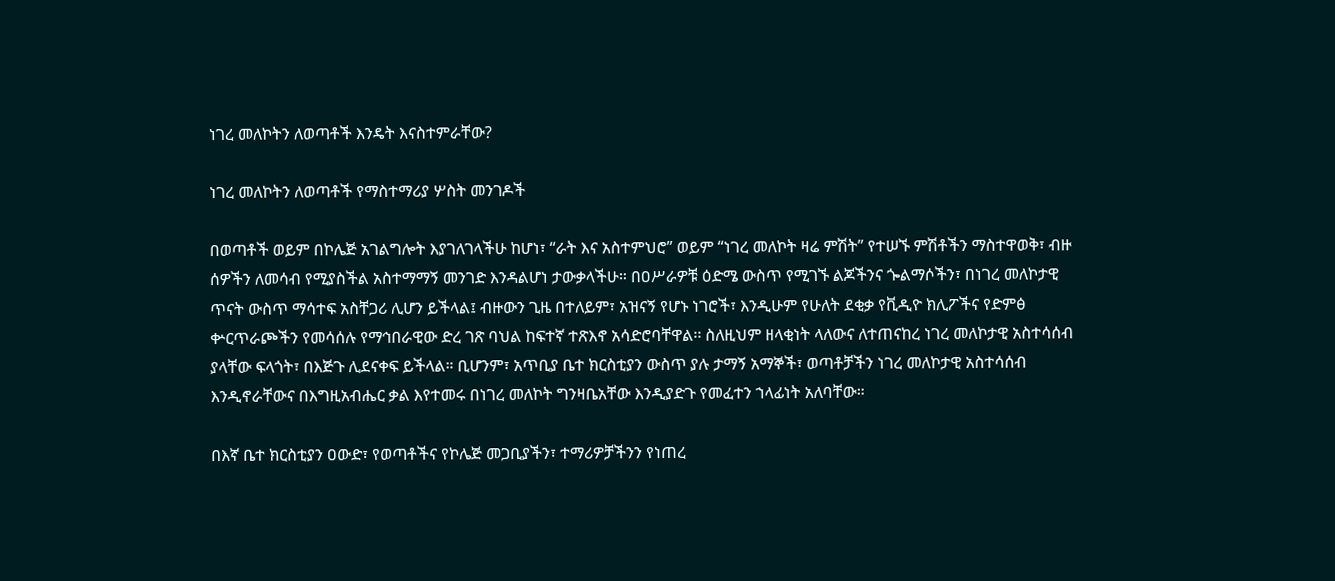ነገረ መለኮትን ለወጣቶች እንዴት እናስተምራቸው?

ነገረ መለኮትን ለወጣቶች የማስተማሪያ ሦስት መንገዶች

በወጣቶች ወይም በኮሌጅ አገልግሎት እያገለገላችሁ ከሆነ፣ “ራት እና አስተምህሮ” ወይም “ነገረ መለኮት ዛሬ ምሽት” የተሠኙ ምሽቶችን ማስተዋወቅ፣ ብዙ ሰዎችን ለመሳብ የሚያስችል አስተማማኝ መንገድ እንዳልሆነ ታውቃላችሁ። በዐሥራዎቹ ዕድሜ ውስጥ የሚገኙ ልጆችንና ጐልማሶችን፣ በነገረ መለኮታዊ ጥናት ውስጥ ማሳተፍ አስቸጋሪ ሊሆን ይችላል፤ ብዙውን ጊዜ በተለይም፣ አዝናኝ የሆኑ ነገሮች፣ እንዲሁም የሁለት ደቂቃ የቪዲዮ ክሊፖችና የድምፅ ቍርጥራጮችን የመሳሰሉ የማኅበራዊው ድረ ገጽ ባህል ከፍተኛ ተጽእኖ አሳድሮባቸዋል፡፡ ስለዚህም ዘላቂነት ላለውና ለተጠናከረ ነገረ መለኮታዊ አስተሳሰብ ያላቸው ፍላጎት፣ በእጅጉ ሊደናቀፍ ይችላል። ቢሆንም፣ አጥቢያ ቤተ ክርስቲያን ውስጥ ያሉ ታማኝ አማኞች፣ ወጣቶቻችን ነገረ መለኮታዊ አስተሳሰብ እንዲኖራቸውና በእግዚአብሔር ቃል እየተመሩ በነገረ መለኮት ግንዛቤአቸው እንዲያድጉ የመፈተን ኀላፊነት አለባቸው።

በእኛ ቤተ ክርስቲያን ዐውድ፣ የወጣቶችና የኮሌጅ መጋቢያችን፣ ተማሪዎቻችንን የነጠረ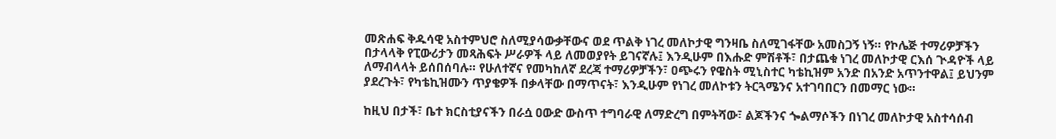መጽሐፍ ቅዱሳዊ አስተምህሮ ስለሚያሳውቃቸውና ወደ ጥልቅ ነገረ መለኮታዊ ግንዛቤ ስለሚገፋቸው አመስጋኝ ነኝ። የኮሌጅ ተማሪዎቻችን በታላላቅ የፒውሪታን መጻሕፍት ሥራዎች ላይ ለመወያየት ይገናኛሉ፤ እንዲሁም በእሑድ ምሽቶች፣ በታጨቁ ነገረ መለኮታዊ ርእሰ ጒዳዮች ላይ ለማብላላት ይሰበሰባሉ። የሁለተኛና የመካከለኛ ደረጃ ተማሪዎቻችን፣ ዐጭሩን የዌስት ሚኒስተር ካቴኪዝም አንድ በአንድ አጥንተዋል፤ ይህንም ያደረጉት፣ የካቴኪዝሙን ጥያቄዎች በቃላቸው በማጥናት፣ እንዲሁም የነገረ መለኮቱን ትርጓሜንና አተገባበርን በመማር ነው።

ከዚህ በታች፣ ቤተ ክርስቲያናችን በራሷ ዐውድ ውስጥ ተግባራዊ ለማድረግ በምትሻው፣ ልጆችንና ጐልማሶችን በነገረ መለኮታዊ አስተሳሰብ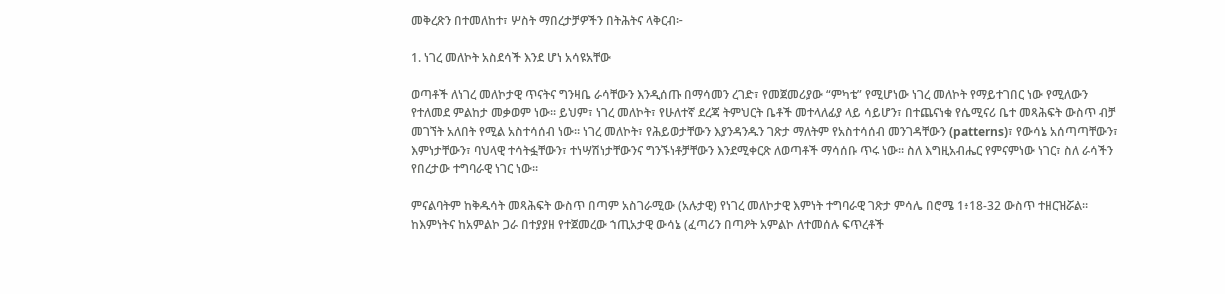መቅረጽን በተመለከተ፣ ሦስት ማበረታቻዎችን በትሕትና ላቅርብ፦

1. ነገረ መለኮት አስደሳች እንደ ሆነ አሳዩአቸው

ወጣቶች ለነገረ መለኮታዊ ጥናትና ግንዛቤ ራሳቸውን እንዲሰጡ በማሳመን ረገድ፣ የመጀመሪያው “ምካቴ” የሚሆነው ነገረ መለኮት የማይተገበር ነው የሚለውን የተለመደ ምልከታ መቃወም ነው፡፡ ይህም፣ ነገረ መለኮት፣ የሁለተኛ ደረጃ ትምህርት ቤቶች መተላለፊያ ላይ ሳይሆን፣ በተጨናነቁ የሴሚናሪ ቤተ መጻሕፍት ውስጥ ብቻ መገኘት አለበት የሚል አስተሳሰብ ነው። ነገረ መለኮት፣ የሕይወታቸውን እያንዳንዱን ገጽታ ማለትም የአስተሳሰብ መንገዳቸውን (patterns)፣ የውሳኔ አሰጣጣቸውን፣ እምነታቸውን፣ ባህላዊ ተሳትፏቸውን፣ ተነሣሽነታቸውንና ግንኙነቶቻቸውን እንደሚቀርጽ ለወጣቶች ማሳሰቡ ጥሩ ነው። ስለ እግዚአብሔር የምናምነው ነገር፣ ስለ ራሳችን የበረታው ተግባራዊ ነገር ነው።

ምናልባትም ከቅዱሳት መጻሕፍት ውስጥ በጣም አስገራሚው (አሉታዊ) የነገረ መለኮታዊ እምነት ተግባራዊ ገጽታ ምሳሌ በሮሜ 1፥18-32 ውስጥ ተዘርዝሯል። ከእምነትና ከአምልኮ ጋራ በተያያዘ የተጀመረው ኀጢአታዊ ውሳኔ (ፈጣሪን በጣዖት አምልኮ ለተመሰሉ ፍጥረቶች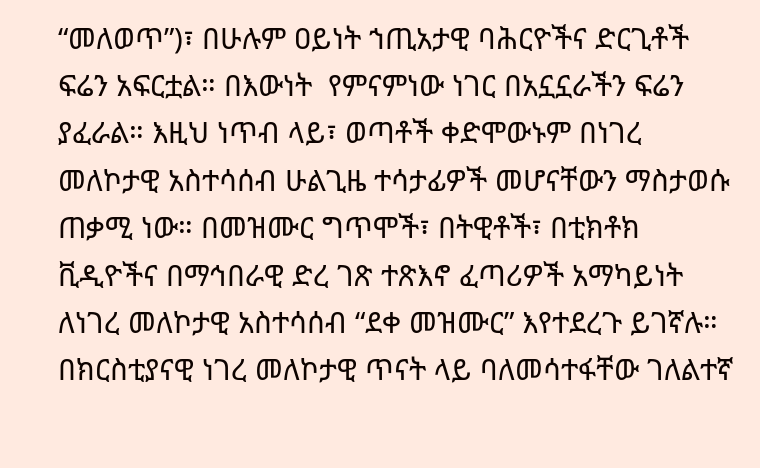“መለወጥ”)፣ በሁሉም ዐይነት ኀጢአታዊ ባሕርዮችና ድርጊቶች ፍሬን አፍርቷል። በእውነት  የምናምነው ነገር በአኗኗራችን ፍሬን ያፈራል። እዚህ ነጥብ ላይ፣ ወጣቶች ቀድሞውኑም በነገረ መለኮታዊ አስተሳሰብ ሁልጊዜ ተሳታፊዎች መሆናቸውን ማስታወሱ ጠቃሚ ነው። በመዝሙር ግጥሞች፣ በትዊቶች፣ በቲክቶክ ቪዲዮችና በማኅበራዊ ድረ ገጽ ተጽእኖ ፈጣሪዎች አማካይነት ለነገረ መለኮታዊ አስተሳሰብ “ደቀ መዝሙር” እየተደረጉ ይገኛሉ። በክርስቲያናዊ ነገረ መለኮታዊ ጥናት ላይ ባለመሳተፋቸው ገለልተኛ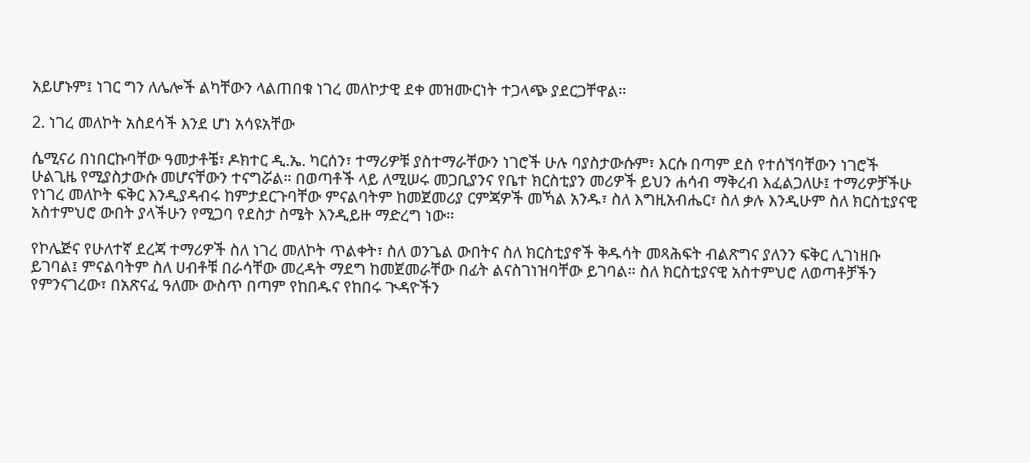አይሆኑም፤ ነገር ግን ለሌሎች ልካቸውን ላልጠበቁ ነገረ መለኮታዊ ደቀ መዝሙርነት ተጋላጭ ያደርጋቸዋል።

2. ነገረ መለኮት አስደሳች እንደ ሆነ አሳዩአቸው

ሴሚናሪ በነበርኩባቸው ዓመታቶቼ፣ ዶክተር ዲ.ኤ. ካርሰን፣ ተማሪዎቹ ያስተማራቸውን ነገሮች ሁሉ ባያስታውሱም፣ እርሱ በጣም ደስ የተሰኘባቸውን ነገሮች ሁልጊዜ የሚያስታውሱ መሆናቸውን ተናግሯል። በወጣቶች ላይ ለሚሠሩ መጋቢያንና የቤተ ክርስቲያን መሪዎች ይህን ሐሳብ ማቅረብ እፈልጋለሁ፤ ተማሪዎቻችሁ የነገረ መለኮት ፍቅር እንዲያዳብሩ ከምታደርጉባቸው ምናልባትም ከመጀመሪያ ርምጃዎች መኻል አንዱ፣ ስለ እግዚአብሔር፣ ስለ ቃሉ እንዲሁም ስለ ክርስቲያናዊ አስተምህሮ ውበት ያላችሁን የሚጋባ የደስታ ስሜት እንዲይዙ ማድረግ ነው።

የኮሌጅና የሁለተኛ ደረጃ ተማሪዎች ስለ ነገረ መለኮት ጥልቀት፣ ስለ ወንጌል ውበትና ስለ ክርስቲያኖች ቅዱሳት መጻሕፍት ብልጽግና ያለንን ፍቅር ሊገነዘቡ ይገባል፤ ምናልባትም ስለ ሀብቶቹ በራሳቸው መረዳት ማደግ ከመጀመራቸው በፊት ልናስገነዝባቸው ይገባል። ስለ ክርስቲያናዊ አስተምህሮ ለወጣቶቻችን የምንናገረው፣ በአጽናፈ ዓለሙ ውስጥ በጣም የከበዱና የከበሩ ጒዳዮችን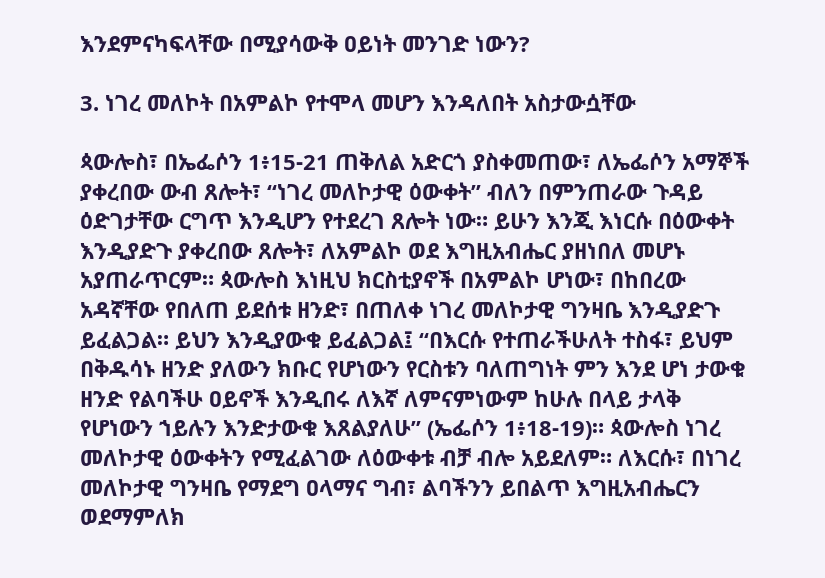እንደምናካፍላቸው በሚያሳውቅ ዐይነት መንገድ ነውን?

3. ነገረ መለኮት በአምልኮ የተሞላ መሆን እንዳለበት አስታውሷቸው

ጳውሎስ፣ በኤፌሶን 1፥15-21 ጠቅለል አድርጎ ያስቀመጠው፣ ለኤፌሶን አማኞች ያቀረበው ውብ ጸሎት፣ “ነገረ መለኮታዊ ዕውቀት” ብለን በምንጠራው ጉዳይ ዕድገታቸው ርግጥ እንዲሆን የተደረገ ጸሎት ነው። ይሁን እንጂ እነርሱ በዕውቀት እንዲያድጉ ያቀረበው ጸሎት፣ ለአምልኮ ወደ እግዚአብሔር ያዘነበለ መሆኑ አያጠራጥርም። ጳውሎስ እነዚህ ክርስቲያኖች በአምልኮ ሆነው፣ በከበረው አዳኛቸው የበለጠ ይደሰቱ ዘንድ፣ በጠለቀ ነገረ መለኮታዊ ግንዛቤ እንዲያድጉ ይፈልጋል። ይህን እንዲያውቁ ይፈልጋል፤ “በእርሱ የተጠራችሁለት ተስፋ፣ ይህም በቅዱሳኑ ዘንድ ያለውን ክቡር የሆነውን የርስቱን ባለጠግነት ምን እንደ ሆነ ታውቁ ዘንድ የልባችሁ ዐይኖች እንዲበሩ ለእኛ ለምናምነውም ከሁሉ በላይ ታላቅ የሆነውን ኀይሉን እንድታውቁ እጸልያለሁ” (ኤፌሶን 1፥18-19)። ጳውሎስ ነገረ መለኮታዊ ዕውቀትን የሚፈልገው ለዕውቀቱ ብቻ ብሎ አይደለም። ለእርሱ፣ በነገረ መለኮታዊ ግንዛቤ የማደግ ዐላማና ግብ፣ ልባችንን ይበልጥ እግዚአብሔርን ወደማምለክ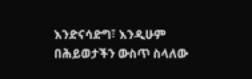እንድናሳድግ፣ እንዲሁም በሕይወታችን ውስጥ ስላለው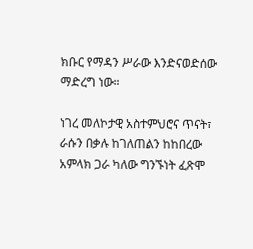ክቡር የማዳን ሥራው እንድናወድሰው ማድረግ ነው።

ነገረ መለኮታዊ አስተምህሮና ጥናት፣ ራሱን በቃሉ ከገለጠልን ከከበረው አምላክ ጋራ ካለው ግንኙነት ፈጽሞ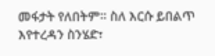መፋታት የለበትም። ስለ እርሱ ይበልጥ እየተረዳን ስንሄድ፣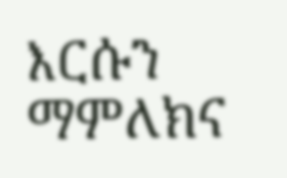እርሱን ማምለክና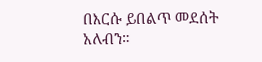በእርሱ ይበልጥ መደሰት አለብን።